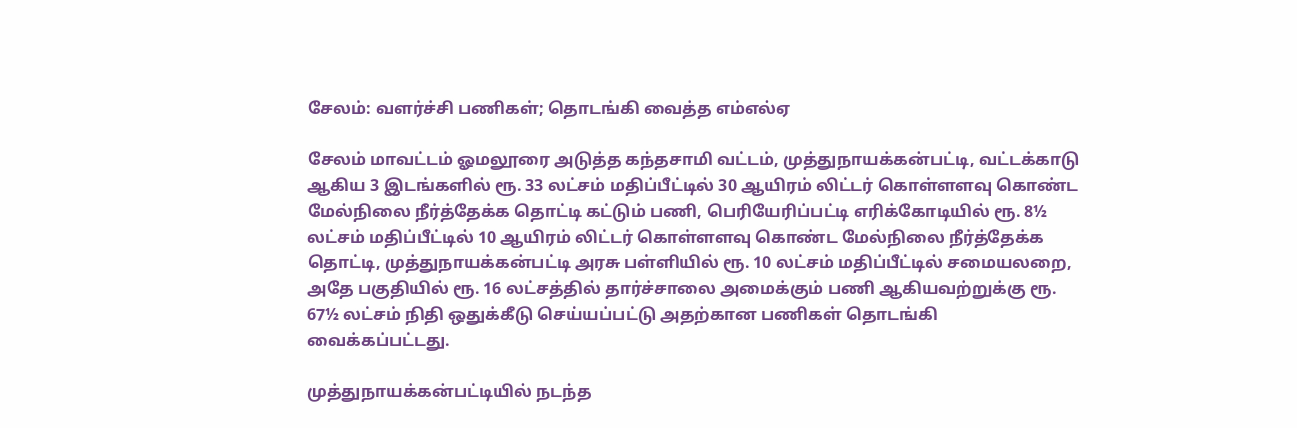சேலம்: வளர்ச்சி பணிகள்; தொடங்கி வைத்த எம்எல்ஏ

சேலம் மாவட்டம் ஓமலூரை அடுத்த கந்தசாமி வட்டம், முத்துநாயக்கன்பட்டி, வட்டக்காடு ஆகிய 3 இடங்களில் ரூ. 33 லட்சம் மதிப்பீட்டில் 30 ஆயிரம் லிட்டர் கொள்ளளவு கொண்ட மேல்நிலை நீர்த்தேக்க தொட்டி கட்டும் பணி, பெரியேரிப்பட்டி எரிக்கோடியில் ரூ. 8½ லட்சம் மதிப்பீட்டில் 10 ஆயிரம் லிட்டர் கொள்ளளவு கொண்ட மேல்நிலை நீர்த்தேக்க தொட்டி, முத்துநாயக்கன்பட்டி அரசு பள்ளியில் ரூ. 10 லட்சம் மதிப்பீட்டில் சமையலறை, அதே பகுதியில் ரூ. 16 லட்சத்தில் தார்ச்சாலை அமைக்கும் பணி ஆகியவற்றுக்கு ரூ. 67½ லட்சம் நிதி ஒதுக்கீடு செய்யப்பட்டு அதற்கான பணிகள் தொடங்கி வைக்கப்பட்டது.

முத்துநாயக்கன்பட்டியில் நடந்த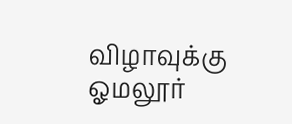விழாவுக்கு ஓமலூர்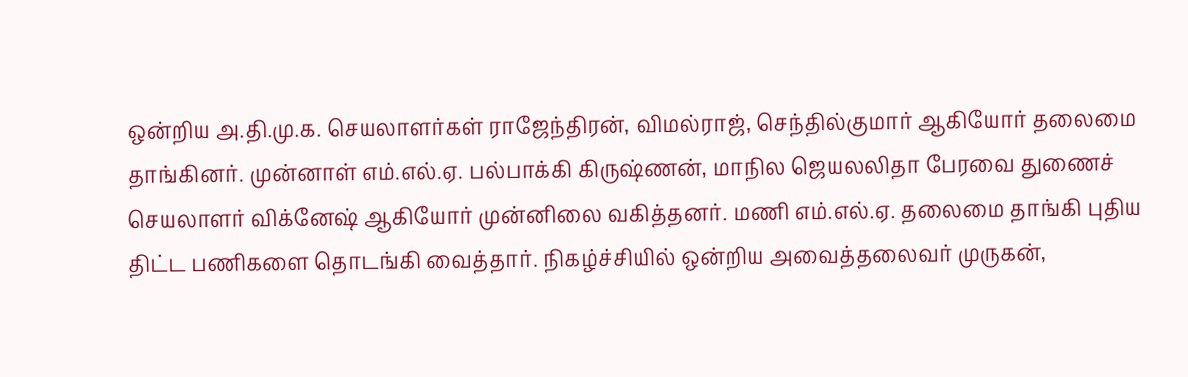ஒன்றிய அ.தி.மு.க. செயலாளர்கள் ராஜேந்திரன், விமல்ராஜ், செந்தில்குமார் ஆகியோர் தலைமை தாங்கினர். முன்னாள் எம்.எல்.ஏ. பல்பாக்கி கிருஷ்ணன், மாநில ஜெயலலிதா பேரவை துணைச் செயலாளர் விக்னேஷ் ஆகியோர் முன்னிலை வகித்தனர். மணி எம்.எல்.ஏ. தலைமை தாங்கி புதிய திட்ட பணிகளை தொடங்கி வைத்தார். நிகழ்ச்சியில் ஒன்றிய அவைத்தலைவர் முருகன்,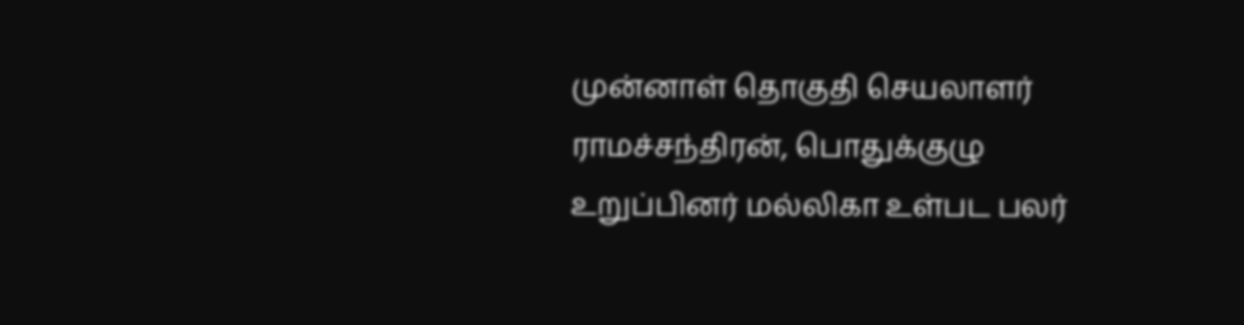முன்னாள் தொகுதி செயலாளர் ராமச்சந்திரன், பொதுக்குழு உறுப்பினர் மல்லிகா உள்பட பலர்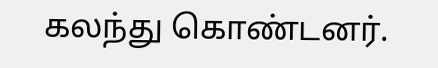கலந்து கொண்டனர்.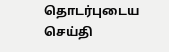தொடர்புடைய செய்தி